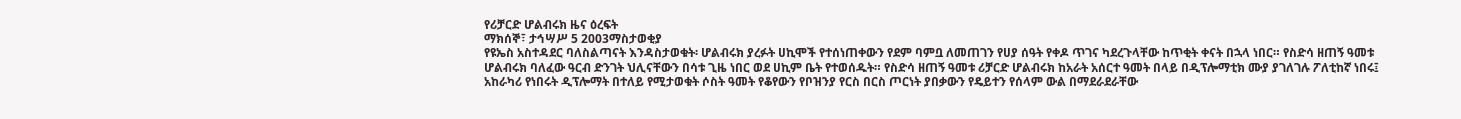የሪቻርድ ሆልብሩክ ዜና ዕረፍት
ማክሰኞ፣ ታኅሣሥ 5 2003ማስታወቂያ
የዩኤስ አስተዳደር ባለስልጣናት እንዳስታወቁት፡ ሆልብሩክ ያረፉት ሀኪሞች የተሰነጠቀውን የደም ባምቧ ለመጠገን የሀያ ሰዓት የቀዶ ጥገና ካደረጉላቸው ከጥቂት ቀናት በኋላ ነበር። የስድሳ ዘጠኝ ዓመቱ ሆልብሩክ ባለፈው ዓርብ ድንገት ህሊናቸውን በሳቱ ጊዜ ነበር ወደ ሀኪም ቤት የተወሰዱት። የስድሳ ዘጠኝ ዓመቱ ሪቻርድ ሆልብሩክ ከአራት አሰርተ ዓመት በላይ በዲፕሎማቲክ ሙያ ያገለገሉ ፖለቲከኛ ነበሩ፤ አከራካሪ የነበሩት ዲፕሎማት በተለይ የሚታወቁት ሶስት ዓመት የቆየውን የቦዝንያ የርስ በርስ ጦርነት ያበቃውን የዴይተን የሰላም ውል በማደራደራቸው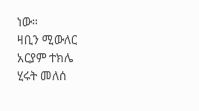ነው።
ዛቢን ሚውለር
አርያም ተክሌ
ሂሩት መለሰ